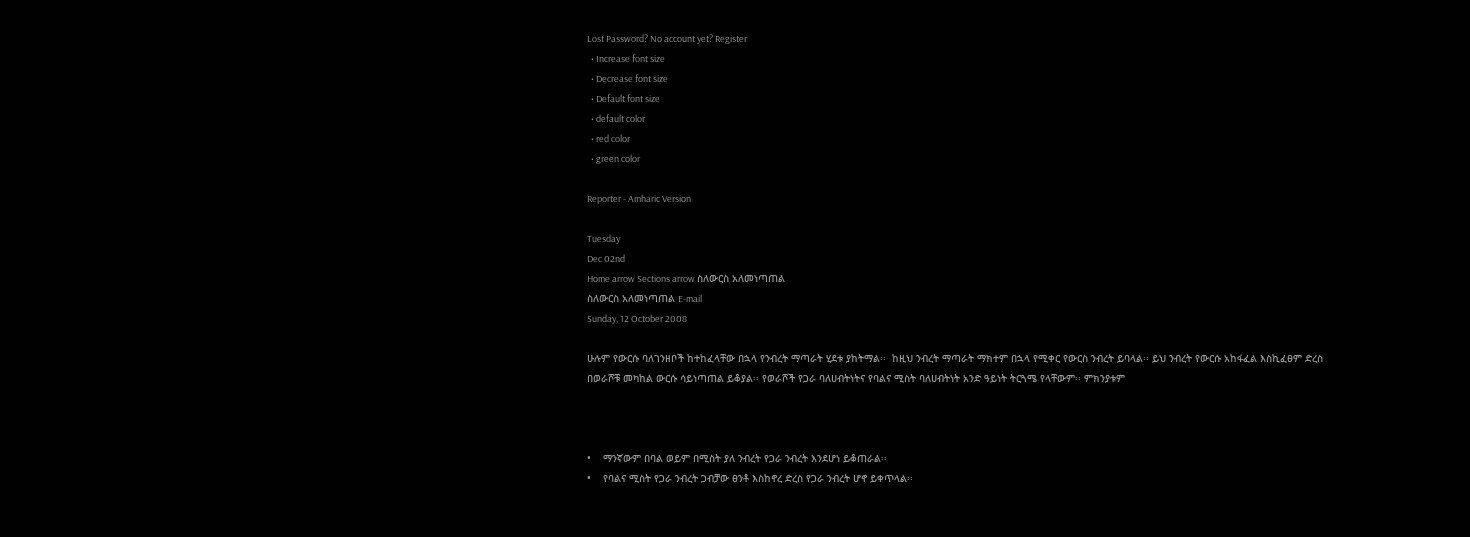Lost Password? No account yet? Register
  • Increase font size
  • Decrease font size
  • Default font size
  • default color
  • red color
  • green color

Reporter - Amharic Version

Tuesday
Dec 02nd
Home arrow Sections arrow ስለውርስ አለመነጣጠል
ስለውርስ አለመነጣጠል E-mail
Sunday, 12 October 2008

ሁሉም የውርሱ ባለገንዘቦች ከተከፈላቸው በኋላ የንብረት ማጣራት ሂደቱ ያከትማል፡፡  ከዚህ ንብረት ማጣራት ማክተም በኋላ የሚቀር የውርስ ንብረት ይባላል፡፡ ይህ ንብረት የውርሱ አከፋፈል እስኪፈፀም ድረስ በወራሾቹ መካከል ውርሱ ሳይነጣጠል ይቆያል፡፡ የወራሾች የጋራ ባለሀብትነትና የባልና ሚስት ባለሀብትነት አንድ ዓይነት ትርጓሜ የላቸውም፡፡ ምክንያቱም



•    ማንኛውም በባል ወይም በሚስት ያለ ንብረት የጋራ ንብረት እንደሆነ ይቆጠራል፡፡
•    የባልና ሚስት የጋራ ንብረት ጋብቻው ፀንቶ እስከኖረ ድረስ የጋራ ንብረት ሆኖ ይቀጥላል፡፡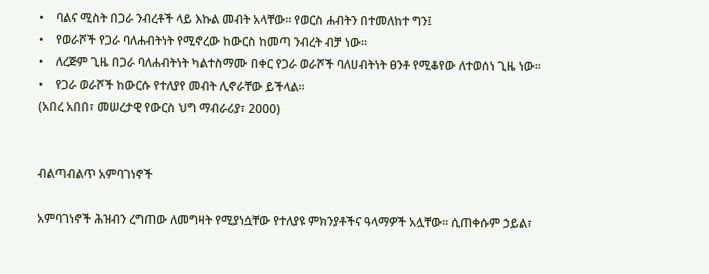•    ባልና ሚስት በጋራ ንብረቶች ላይ እኩል መብት አላቸው፡፡ የወርስ ሐብትን በተመለከተ ግን፤
•    የወራሾች የጋራ ባለሐብትነት የሚኖረው ከውርስ ከመጣ ንብረት ብቻ ነው፡፡
•    ለረጅም ጊዜ በጋራ ባለሐብትነት ካልተስማሙ በቀር የጋራ ወራሾች ባለሀብትነት ፀንቶ የሚቆየው ለተወሰነ ጊዜ ነው፡፡
•    የጋራ ወራሾች ከውርሱ የተለያየ መብት ሊኖራቸው ይችላል፡፡
(አበረ አበበ፣ መሠረታዊ የውርስ ህግ ማብራሪያ፣ 2000)


ብልጣብልጥ አምባገነኖች

አምባገነኖች ሕዝብን ረግጠው ለመግዛት የሚያነሷቸው የተለያዩ ምክንያቶችና ዓላማዎች አሏቸው፡፡ ሲጠቀሱም ኃይል፣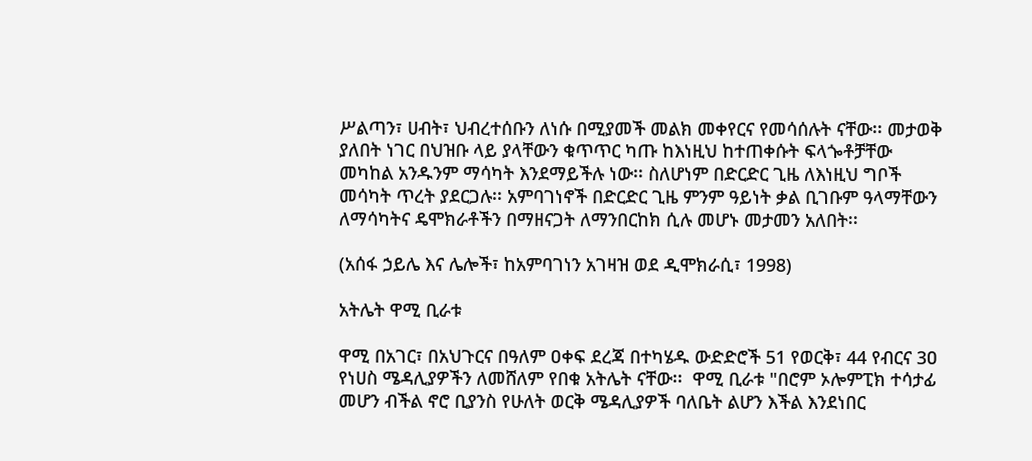ሥልጣን፣ ሀብት፣ ህብረተሰቡን ለነሱ በሚያመች መልክ መቀየርና የመሳሰሉት ናቸው፡፡ መታወቅ ያለበት ነገር በህዝቡ ላይ ያላቸውን ቁጥጥር ካጡ ከእነዚህ ከተጠቀሱት ፍላጐቶቻቸው መካከል አንዱንም ማሳካት እንደማይችሉ ነው፡፡ ስለሆነም በድርድር ጊዜ ለእነዚህ ግቦች መሳካት ጥረት ያደርጋሉ፡፡ አምባገነኖች በድርድር ጊዜ ምንም ዓይነት ቃል ቢገቡም ዓላማቸውን ለማሳካትና ዴሞክራቶችን በማዘናጋት ለማንበርከክ ሲሉ መሆኑ መታመን አለበት፡፡

(አሰፋ ኃይሌ እና ሌሎች፣ ከአምባገነን አገዛዝ ወደ ዲሞክራሲ፣ 1998)

አትሌት ዋሚ ቢራቱ

ዋሚ በአገር፣ በአህጉርና በዓለም ዐቀፍ ደረጃ በተካሄዱ ውድድሮች 51 የወርቅ፣ 44 የብርና 3ዐ የነሀስ ሜዳሊያዎችን ለመሸለም የበቁ አትሌት ናቸው፡፡  ዋሚ ቢራቱ "በሮም ኦሎምፒክ ተሳታፊ መሆን ብችል ኖሮ ቢያንስ የሁለት ወርቅ ሜዳሊያዎች ባለቤት ልሆን እችል እንደነበር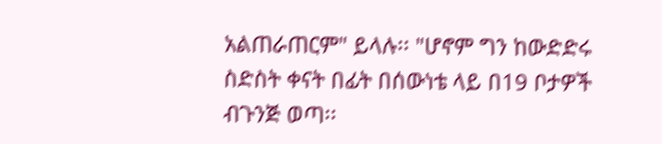አልጠራጠርም" ይላሉ፡፡ "ሆኖም ግን ከውድድሩ ስድስት ቀናት በፊት በሰውነቴ ላይ በ19 ቦታዎች ብጉንጅ ወጣ፡፡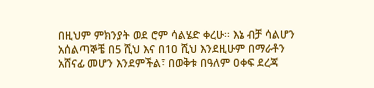በዚህም ምክንያት ወደ ሮም ሳልሄድ ቀረሁ፡፡ እኔ ብቻ ሳልሆን አሰልጣኞቼ በ5 ሺህ እና በ1ዐ ሺህ እንደዚሁም በማራቶን አሸናፊ መሆን እንደምችል፣ በወቅቱ በዓለም ዐቀፍ ደረጃ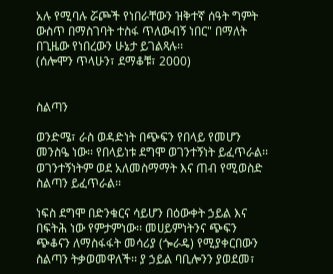አሉ የሚባሉ ሯጮች የነበራቸውን ዝቅተኛ ሰዓት ግምት ውስጥ በማስገባት ተስፋ ጥለውብኝ ነበር" በማለት በጊዜው የነበረውን ሁኔታ ይገልጻሉ፡፡
(ሰሎሞን ጥላሁን፣ ደማቆቹ፣ 2000)


ስልጣን

ወንድሜ፣ ራስ ወዳድነት በጭፍን የበላይ የመሆን መንስዔ ነው፡፡ የበላይነቱ ደግሞ ወገንተኝነት ይፈጥራል፡፡  ወገንተኝነትም ወደ አለመስማማት እና ጠብ የሚወስድ ስልጣን ይፈጥራል፡፡

ነፍስ ደግሞ በድንቁርና ሳይሆን በዕውቀት ኃይል እና በፍትሕ ነው የምታምነው፡፡ መሀይምነትንና ጭፍን ጭቆናን ለማስፋፋት መሳሪያ (ጐራዴ) የሚያቀርበውን ስልጣን ትቃወመዋለች፡፡ ያ ኃይል ባቢሎንን ያወደመ፣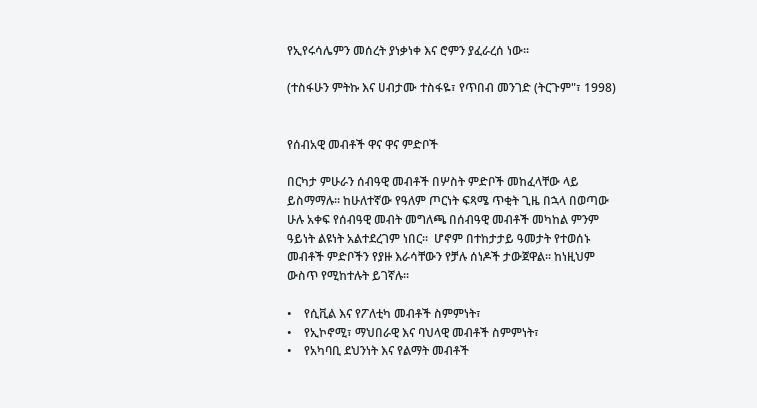የኢየሩሳሌምን መሰረት ያነቃነቀ እና ሮምን ያፈራረሰ ነው፡፡

(ተስፋሁን ምትኩ እና ሀብታሙ ተስፋዬ፣ የጥበብ መንገድ (ትርጉም"፣ 1998)


የሰብአዊ መብቶች ዋና ዋና ምድቦች

በርካታ ምሁራን ሰብዓዊ መብቶች በሦስት ምድቦች መከፈላቸው ላይ ይስማማሉ፡፡ ከሁለተኛው የዓለም ጦርነት ፍጻሜ ጥቂት ጊዜ በኋላ በወጣው ሁሉ አቀፍ የሰብዓዊ መብት መግለጫ በሰብዓዊ መብቶች መካከል ምንም ዓይነት ልዩነት አልተደረገም ነበር፡፡  ሆኖም በተከታታይ ዓመታት የተወሰኑ መብቶች ምድቦችን የያዙ እራሳቸውን የቻሉ ሰነዶች ታውጀዋል፡፡ ከነዚህም ውስጥ የሚከተሉት ይገኛሉ፡፡

•    የሲቪል እና የፖለቲካ መብቶች ስምምነት፣
•    የኢኮኖሚ፣ ማህበራዊ እና ባህላዊ መብቶች ስምምነት፣
•    የአካባቢ ደህንነት እና የልማት መብቶች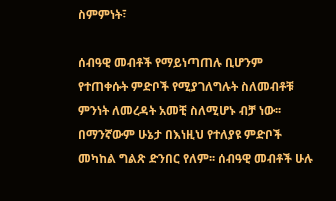ስምምነት፣

ሰብዓዊ መብቶች የማይነጣጠሉ ቢሆንም የተጠቀሱት ምድቦች የሚያገለግሉት ስለመብቶቹ ምንነት ለመረዳት አመቺ ስለሚሆኑ ብቻ ነው፡፡ በማንኛውም ሁኔታ በእነዚህ የተለያዩ ምድቦች መካከል ግልጽ ድንበር የለም፡፡ ሰብዓዊ መብቶች ሁሉ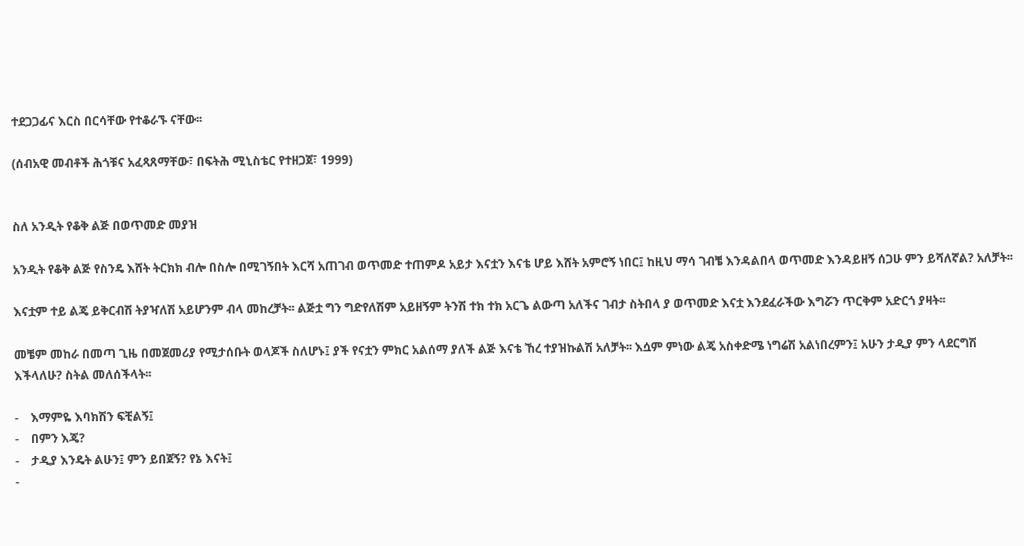ተደጋጋፊና እርስ በርሳቸው የተቆራኙ ናቸው፡፡

(ሰብአዊ መብቶች ሕጎቹና አፈጻጸማቸው፣ በፍትሕ ሚኒስቴር የተዘጋጀ፣ 1999)


ስለ አንዲት የቆቅ ልጅ በወጥመድ መያዝ

አንዲት የቆቅ ልጅ የስንዴ እሸት ትርክክ ብሎ በስሎ በሚገኝበት እርሻ አጠገብ ወጥመድ ተጠምዶ አይታ እናቷን እናቴ ሆይ እሸት አምሮኝ ነበር፤ ከዚህ ማሳ ገብቼ እንዳልበላ ወጥመድ እንዳይዘኝ ሰጋሁ ምን ይሻለኛል? አለቻት፡፡

እናቷም ተይ ልጄ ይቅርብሽ ትያዣለሽ አይሆንም ብላ መከረቻት፡፡ ልጅቷ ግን ግድየለሽም አይዘኝም ትንሽ ተክ ተክ አርጌ ልውጣ አለችና ገብታ ስትበላ ያ ወጥመድ እናቷ እንደፈራችው እግሯን ጥርቅም አድርጎ ያዛት፡፡

መቼም መከራ በመጣ ጊዜ በመጀመሪያ የሚታሰቡት ወላጆች ስለሆኑ፤ ያች የናቷን ምክር አልሰማ ያለች ልጅ እናቴ ኸረ ተያዝኩልሽ አለቻት፡፡ እሷም ምነው ልጄ አስቀድሜ ነግሬሽ አልነበረምን፤ አሁን ታዲያ ምን ላደርግሽ እችላለሁ? ስትል መለሰችላት፡፡

-    እማምዬ እባክሽን ፍቺልኝ፤
-    በምን እጄ?
-    ታዲያ እንዴት ልሁን፤ ምን ይበጀኝ? የኔ እናት፤
-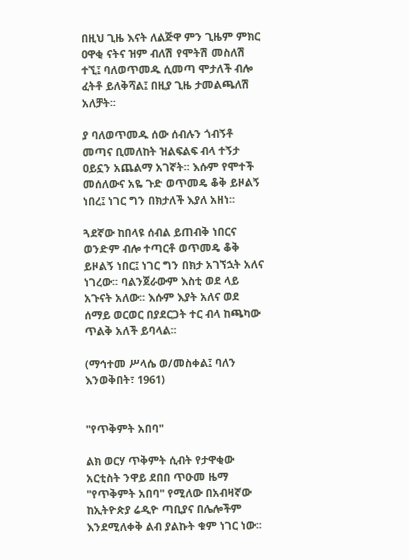በዚህ ጊዜ እናት ለልጅዋ ምን ጊዜም ምክር ዐዋቂ ናትና ዝም ብለሽ የሞትሽ መስለሽ ተኚ፤ ባለወጥመዱ ሲመጣ ሞታለች ብሎ ፈትቶ ይለቅሻል፤ በዚያ ጊዜ ታመልጫለሽ አለቻት፡፡

ያ ባለወጥመዱ ሰው ሰብሉን ጎብኝቶ መጣና ቢመለከት ዝልፍልፍ ብላ ተኝታ ዐይኗን አጨልማ አገኛት፡፡ እሱም የሞተች መሰለውና አዬ ጉድ ወጥመዴ ቆቅ ይዞልኝ ነበረ፤ ነገር ግን በክታለች እያለ አዘነ፡፡

ጓደኛው ከበላዩ ሰብል ይጠብቅ ነበርና ወንድም ብሎ ተጣርቶ ወጥመዴ ቆቅ ይዞልኝ ነበር፤ ነገር ግን በክታ አገኘኋት አለና ነገረው፡፡ ባልንጀራውም እስቲ ወደ ላይ አጉናት አለው፡፡ እሱም እያት አለና ወደ ሰማይ ወርወር በያደርጋት ተር ብላ ከጫካው ጥልቅ አለች ይባላል፡፡

(ማኅተመ ሥላሴ ወ/መስቀል፤ ባለን እንወቅበት፣ 1961)


"የጥቅምት አበባ"

ልክ ወርሃ ጥቅምት ሲብት የታዋቂው አርቲስት ንዋይ ደበበ ጥዑመ ዜማ "የጥቅምት አበባ" የሚለው በአብዛኛው ከኢትዮጵያ ሬዲዮ ጣቢያና በሌሎችም እንደሚለቀቅ ልብ ያልኩት ቁም ነገር ነው፡፡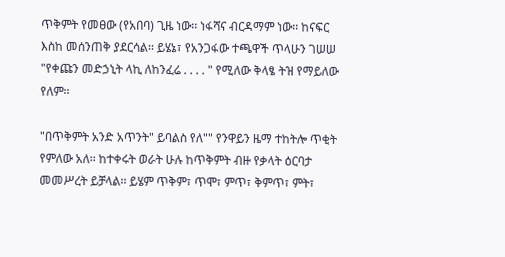ጥቅምት የመፀው (የአበባ) ጊዜ ነው፡፡ ነፋሻና ብርዳማም ነው፡፡ ከናፍር እስከ መሰንጠቅ ያደርሳል፡፡ ይሄኔ፣ የአንጋፋው ተጫዋች ጥላሁን ገሠሠ "የቀጩን መድኃኒት ላኪ ለከንፈሬ . . . . " የሚለው ቅላፄ ትዝ የማይለው የለም፡፡

"በጥቅምት አንድ አጥንት" ይባልስ የለ"" የንዋይን ዜማ ተከትሎ ጥቂት የምለው አለ፡፡ ከተቀሩት ወራት ሁሉ ከጥቅምት ብዙ የቃላት ዕርባታ መመሥረት ይቻላል፡፡ ይሄም ጥቅም፣ ጥሞ፣ ምጥ፣ ቅምጥ፣ ምት፣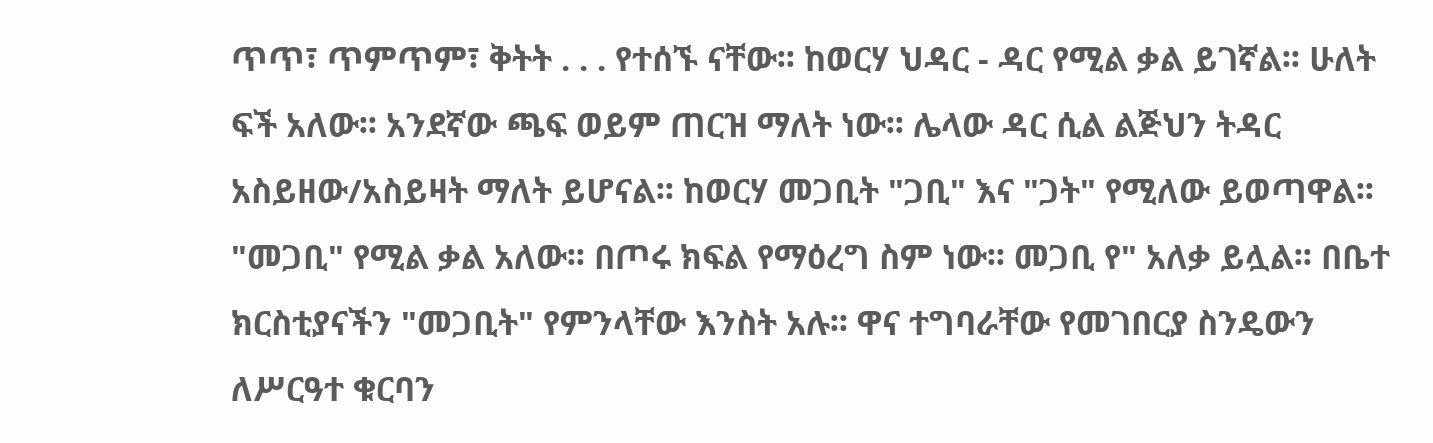ጥጥ፣ ጥምጥም፣ ቅትት . . . የተሰኙ ናቸው፡፡ ከወርሃ ህዳር - ዳር የሚል ቃል ይገኛል፡፡ ሁለት ፍች አለው፡፡ አንደኛው ጫፍ ወይም ጠርዝ ማለት ነው፡፡ ሌላው ዳር ሲል ልጅህን ትዳር አስይዘው/አስይዛት ማለት ይሆናል፡፡ ከወርሃ መጋቢት "ጋቢ" እና "ጋት" የሚለው ይወጣዋል፡፡ "መጋቢ" የሚል ቃል አለው፡፡ በጦሩ ክፍል የማዕረግ ስም ነው፡፡ መጋቢ የ" አለቃ ይሏል፡፡ በቤተ ክርስቲያናችን "መጋቢት" የምንላቸው እንስት አሉ፡፡ ዋና ተግባራቸው የመገበርያ ስንዴውን ለሥርዓተ ቁርባን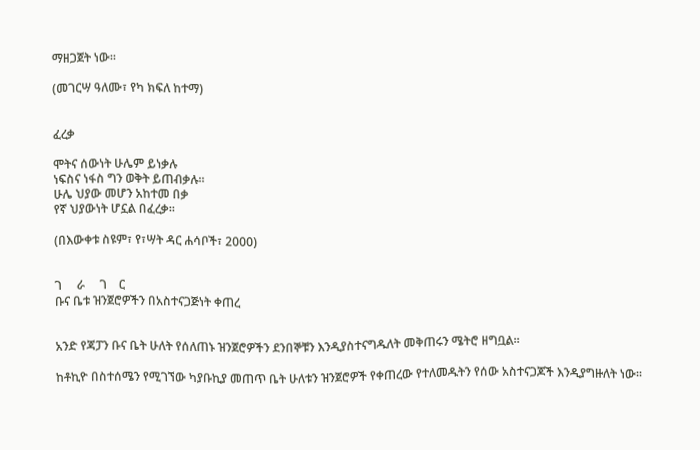ማዘጋጀት ነው፡፡

(መገርሣ ዓለሙ፣ የካ ክፍለ ከተማ)


ፈረቃ

ሞትና ሰውነት ሁሌም ይነቃሉ
ነፍስና ነፋስ ግን ወቅት ይጠብቃሉ፡፡
ሁሌ ህያው መሆን አከተመ በቃ
የኛ ህያውነት ሆኗል በፈረቃ፡፡

(በእውቀቱ ስዩም፣ የ፣ሣት ዳር ሐሳቦች፣ 2000)


ገ     ራ     ገ    ር
ቡና ቤቱ ዝንጀሮዎችን በአስተናጋጅነት ቀጠረ


አንድ የጃፓን ቡና ቤት ሁለት የሰለጠኑ ዝንጀሮዎችን ደንበኞቹን እንዲያስተናግዱለት መቅጠሩን ሜትሮ ዘግቧል፡፡

ከቶኪዮ በስተሰሜን የሚገኘው ካያቡኪያ መጠጥ ቤት ሁለቱን ዝንጀሮዎች የቀጠረው የተለመዱትን የሰው አስተናጋጆች እንዲያግዙለት ነው፡፡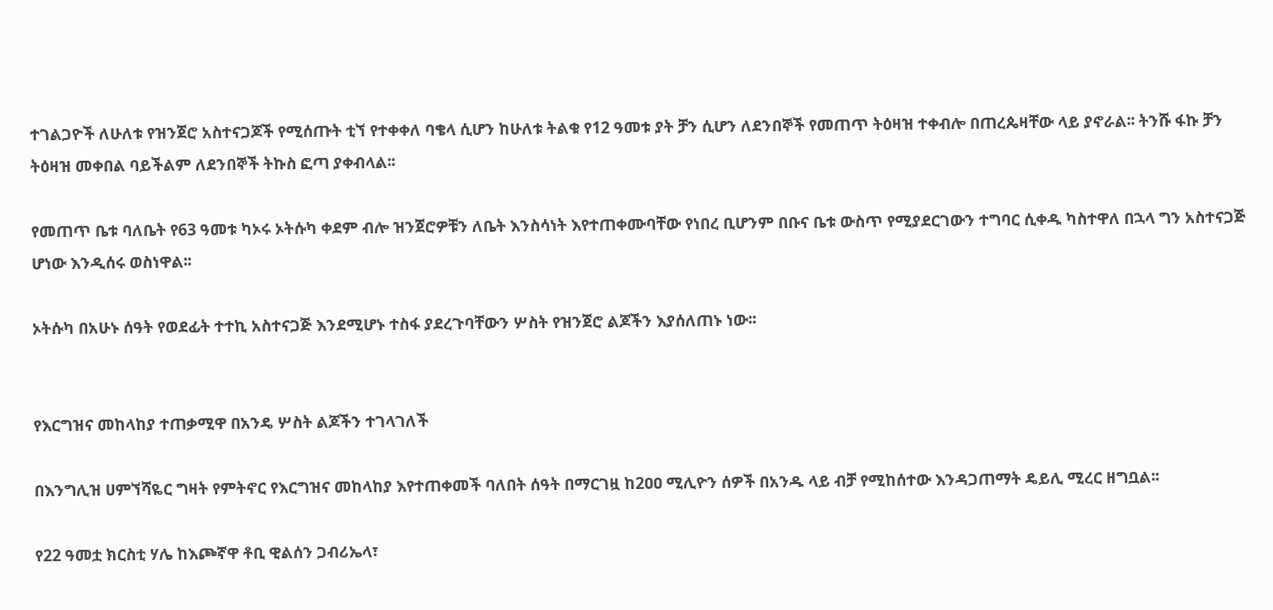ተገልጋዮች ለሁለቱ የዝንጀሮ አስተናጋጆች የሚሰጡት ቲኘ የተቀቀለ ባቄላ ሲሆን ከሁለቱ ትልቁ የ12 ዓመቱ ያት ቻን ሲሆን ለደንበኞች የመጠጥ ትዕዛዝ ተቀብሎ በጠረጴዛቸው ላይ ያኖራል፡፡ ትንሹ ፋኩ ቻን ትዕዛዝ መቀበል ባይችልም ለደንበኞች ትኩስ ፎጣ ያቀብላል፡፡

የመጠጥ ቤቱ ባለቤት የ63 ዓመቱ ካኦሩ ኦትሱካ ቀደም ብሎ ዝንጀሮዎቹን ለቤት እንስሳነት እየተጠቀሙባቸው የነበረ ቢሆንም በቡና ቤቱ ውስጥ የሚያደርገውን ተግባር ሲቀዱ ካስተዋለ በኋላ ግን አስተናጋጅ ሆነው እንዲሰሩ ወስነዋል፡፡

ኦትሱካ በአሁኑ ሰዓት የወደፊት ተተኪ አስተናጋጅ እንደሚሆኑ ተስፋ ያደረጉባቸውን ሦስት የዝንጀሮ ልጆችን እያሰለጠኑ ነው፡፡


የእርግዝና መከላከያ ተጠቃሚዋ በአንዴ ሦስት ልጆችን ተገላገለች

በእንግሊዝ ሀምኘሻዬር ግዛት የምትኖር የእርግዝና መከላከያ እየተጠቀመች ባለበት ሰዓት በማርገዟ ከ2ዐዐ ሚሊዮን ሰዎች በአንዱ ላይ ብቻ የሚከሰተው እንዳጋጠማት ዴይሊ ሚረር ዘግቧል፡፡

የ22 ዓመቷ ክርስቲ ሃሌ ከእጮኛዋ ቶቢ ዊልሰን ጋብሪኤላ፣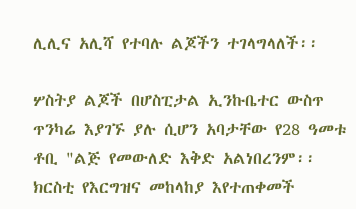ሊሊና አሊሻ የተባሉ ልጆችን ተገላግላለች፡፡

ሦስትያ ልጆች በሆስፒታል ኢንኩቤተር ውስጥ ጥንካሬ እያገኙ ያሉ ሲሆን አባታቸው የ28 ዓመቱ ቶቢ "ልጅ የመውለድ እቅድ አልነበረንም፡፡ ክርስቲ የእርግዝና መከላከያ እየተጠቀመች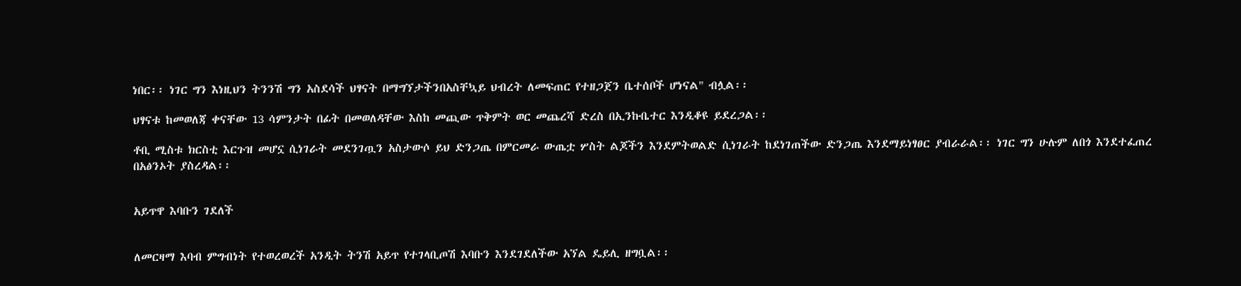ነበር፡፡ ነገር ግን እነዚህን ትንንሽ ግን አስደሳች ህፃናት በማግኘታችንበአስቸኳይ ህብረት ለመፍጠር የተዘጋጀን ቤተሰቦች ሆነናል" ብሏል፡፡

ህፃናቱ ከመወለጃ ቀናቸው 13 ሳምንታት በፊት በመወለዳቸው እስከ መጪው ጥቅምት ወር መጨረሻ ድረስ በኢንኩቤተር እንዲቆዩ ይደረጋል፡፡

ቶቢ ሚስቱ ክርስቲ እርጉዝ መሆኗ ሲነገራት መደንገጧን አስታውሶ ይህ ድንጋጤ በምርመራ ውጤቷ ሦስት ልጆችን እንደምትወልድ ሲነገራት ከደነገጠችው ድንጋጤ እንደማይነፃፀር ያብራራል፡፡ ነገር ግን ሁሉም ለበጎ እንደተፈጠረ በአፅንኦት ያስረዳል፡፡


አይጥዋ እባቡን ገደለች


ለመርዛማ እባብ ምግብነት የተወረወረች አንዲት ትንሽ አይጥ የተገላቢጦሽ እባቡን እንደገደለችው አኘል ዴይሊ ዘግቧል፡፡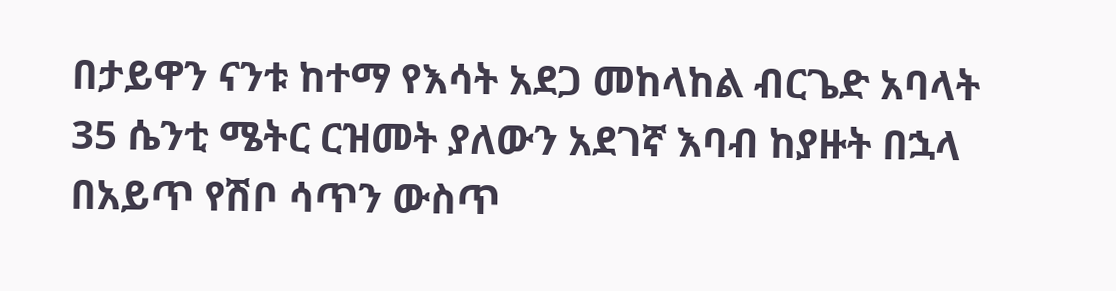በታይዋን ናንቱ ከተማ የእሳት አደጋ መከላከል ብርጌድ አባላት 35 ሴንቲ ሜትር ርዝመት ያለውን አደገኛ እባብ ከያዙት በኋላ በአይጥ የሽቦ ሳጥን ውስጥ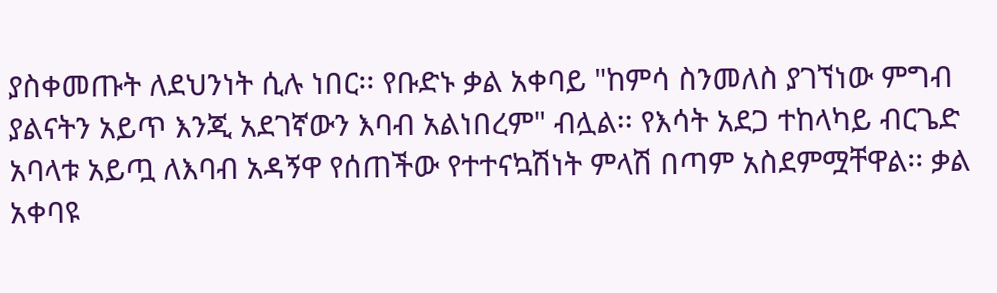ያስቀመጡት ለደህንነት ሲሉ ነበር፡፡ የቡድኑ ቃል አቀባይ "ከምሳ ስንመለስ ያገኘነው ምግብ ያልናትን አይጥ እንጂ አደገኛውን እባብ አልነበረም" ብሏል፡፡ የእሳት አደጋ ተከላካይ ብርጌድ አባላቱ አይጧ ለእባብ አዳኝዋ የሰጠችው የተተናኳሽነት ምላሽ በጣም አስደምሟቸዋል፡፡ ቃል አቀባዩ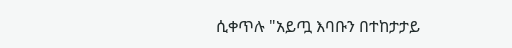ሲቀጥሉ "አይጧ እባቡን በተከታታይ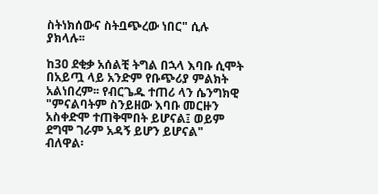ስትነክሰውና ስትቧጭረው ነበር" ሲሉ ያክላሉ፡፡

ከ3ዐ ደቂቃ አሰልቺ ትግል በኋላ እባቡ ሲሞት በአይጧ ላይ አንድም የቡጭሪያ ምልክት አልነበረም፡፡ የብርጌዱ ተጠሪ ላን ሴንግክዊ "ምናልባትም ስንይዘው እባቡ መርዙን አስቀድሞ ተጠቅሞበት ይሆናል፤ ወይም ደግሞ ገራም አዳኝ ይሆን ይሆናል" ብለዋል፡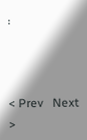፡



< Prev   Next >